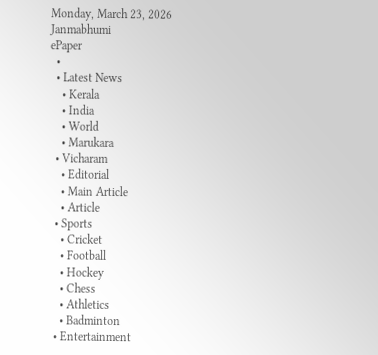Monday, March 23, 2026
Janmabhumi
ePaper
  •
  • Latest News
    • Kerala
    • India
    • World
    • Marukara
  • Vicharam
    • Editorial
    • Main Article
    • Article
  • Sports
    • Cricket
    • Football
    • Hockey
    • Chess
    • Athletics
    • Badminton
  • Entertainment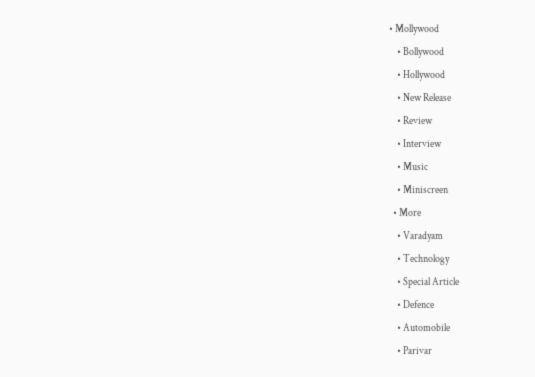• Mollywood
    • Bollywood
    • Hollywood
    • New Release
    • Review
    • Interview
    • Music
    • Miniscreen
  • More
    • Varadyam
    • Technology
    • Special Article
    • Defence
    • Automobile
    • Parivar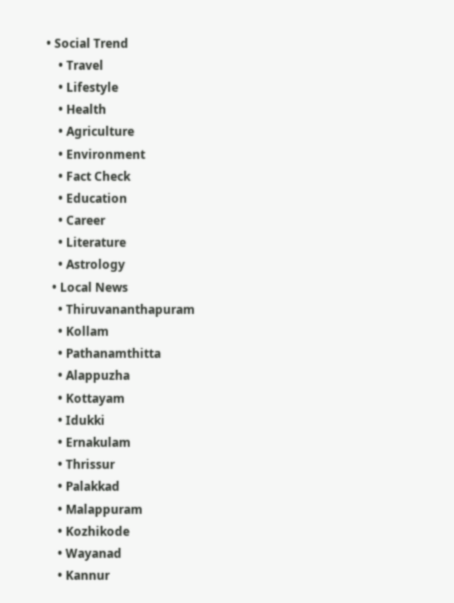• Social Trend
    • Travel
    • Lifestyle
    • Health
    • Agriculture
    • Environment
    • Fact Check
    • Education
    • Career
    • Literature
    • Astrology
  • Local News
    • Thiruvananthapuram
    • Kollam
    • Pathanamthitta
    • Alappuzha
    • Kottayam
    • Idukki
    • Ernakulam
    • Thrissur
    • Palakkad
    • Malappuram
    • Kozhikode
    • Wayanad
    • Kannur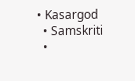• Kasargod
  • Samskriti
  •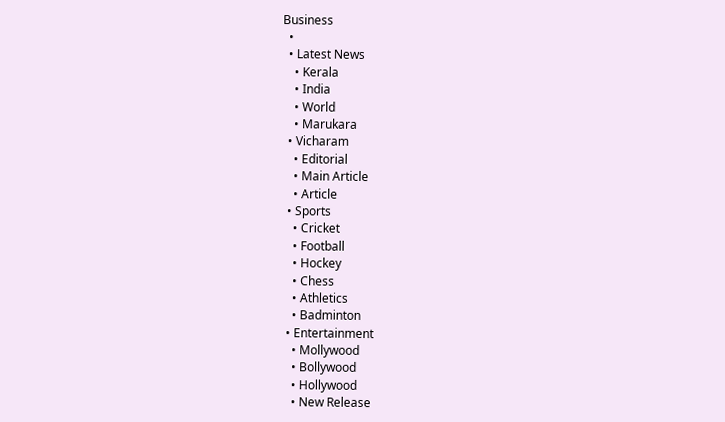Business
  •
  • Latest News
    • Kerala
    • India
    • World
    • Marukara
  • Vicharam
    • Editorial
    • Main Article
    • Article
  • Sports
    • Cricket
    • Football
    • Hockey
    • Chess
    • Athletics
    • Badminton
  • Entertainment
    • Mollywood
    • Bollywood
    • Hollywood
    • New Release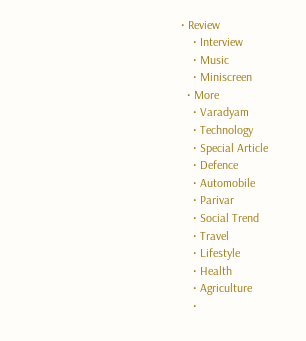• Review
    • Interview
    • Music
    • Miniscreen
  • More
    • Varadyam
    • Technology
    • Special Article
    • Defence
    • Automobile
    • Parivar
    • Social Trend
    • Travel
    • Lifestyle
    • Health
    • Agriculture
    •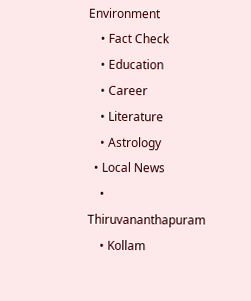Environment
    • Fact Check
    • Education
    • Career
    • Literature
    • Astrology
  • Local News
    • Thiruvananthapuram
    • Kollam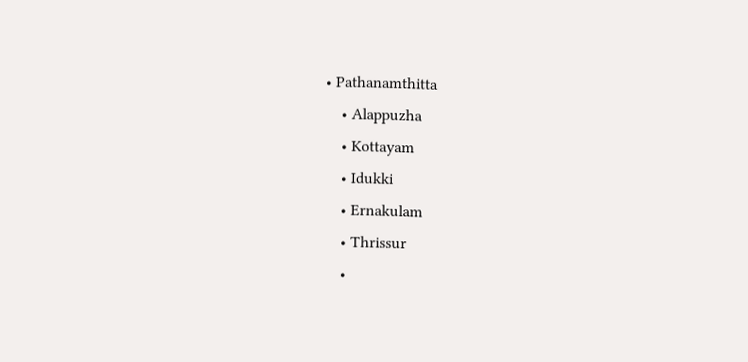• Pathanamthitta
    • Alappuzha
    • Kottayam
    • Idukki
    • Ernakulam
    • Thrissur
    •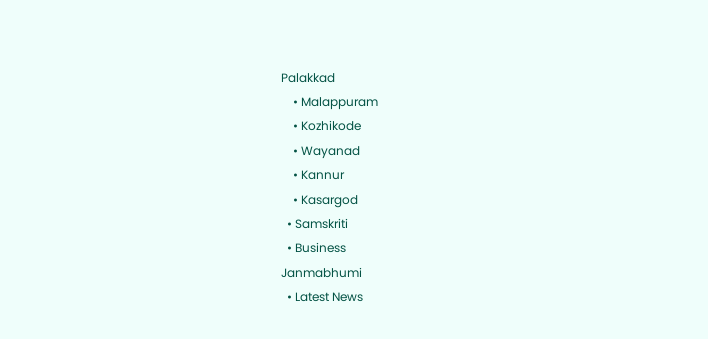Palakkad
    • Malappuram
    • Kozhikode
    • Wayanad
    • Kannur
    • Kasargod
  • Samskriti
  • Business
Janmabhumi
  • Latest News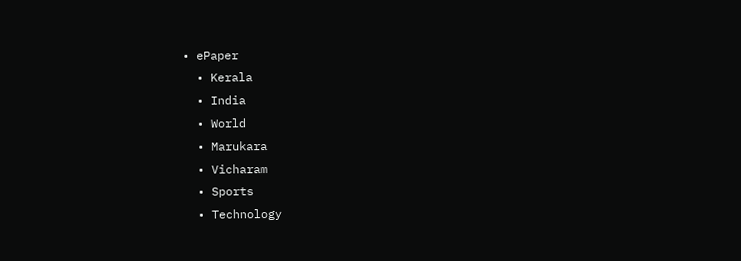• ePaper
  • Kerala
  • India
  • World
  • Marukara
  • Vicharam
  • Sports
  • Technology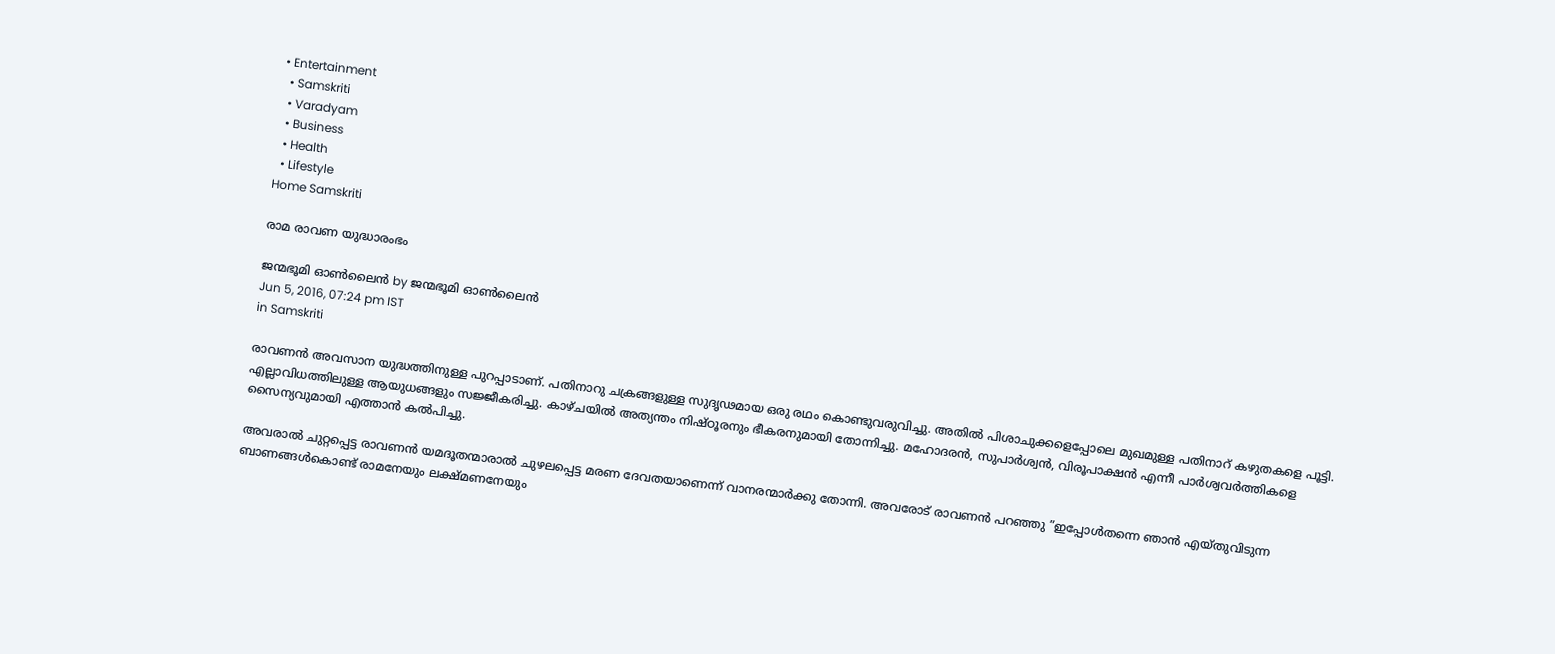• Entertainment
  • Samskriti
  • Varadyam
  • Business
  • Health
  • Lifestyle
Home Samskriti

രാമ രാവണ യുദ്ധാരംഭം

ജന്മഭൂമി ഓണ്‍ലൈന്‍ by ജന്മഭൂമി ഓണ്‍ലൈന്‍
Jun 5, 2016, 07:24 pm IST
in Samskriti

രാവണന്‍ അവസാന യുദ്ധത്തിനുള്ള പുറപ്പാടാണ്. പതിനാറു ചക്രങ്ങളുള്ള സുദൃഢമായ ഒരു രഥം കൊണ്ടുവരുവിച്ചു. അതില്‍ പിശാചുക്കളെപ്പോലെ മുഖമുള്ള പതിനാറ് കഴുതകളെ പൂട്ടി. എല്ലാവിധത്തിലുള്ള ആയുധങ്ങളും സജ്ജീകരിച്ചു. കാഴ്ചയില്‍ അത്യന്തം നിഷ്ഠൂരനും ഭീകരനുമായി തോന്നിച്ചു. മഹോദരന്‍, സുപാര്‍ശ്വന്‍, വിരൂപാക്ഷന്‍ എന്നീ പാര്‍ശ്വവര്‍ത്തികളെ സൈന്യവുമായി എത്താന്‍ കല്‍പിച്ചു.

അവരാല്‍ ചുറ്റപ്പെട്ട രാവണന്‍ യമദൂതന്മാരാല്‍ ചുഴലപ്പെട്ട മരണ ദേവതയാണെന്ന് വാനരന്മാര്‍ക്കു തോന്നി. അവരോട് രാവണന്‍ പറഞ്ഞു ”ഇപ്പോള്‍തന്നെ ഞാന്‍ എയ്തുവിടുന്ന ബാണങ്ങള്‍കൊണ്ട് രാമനേയും ലക്ഷ്മണനേയും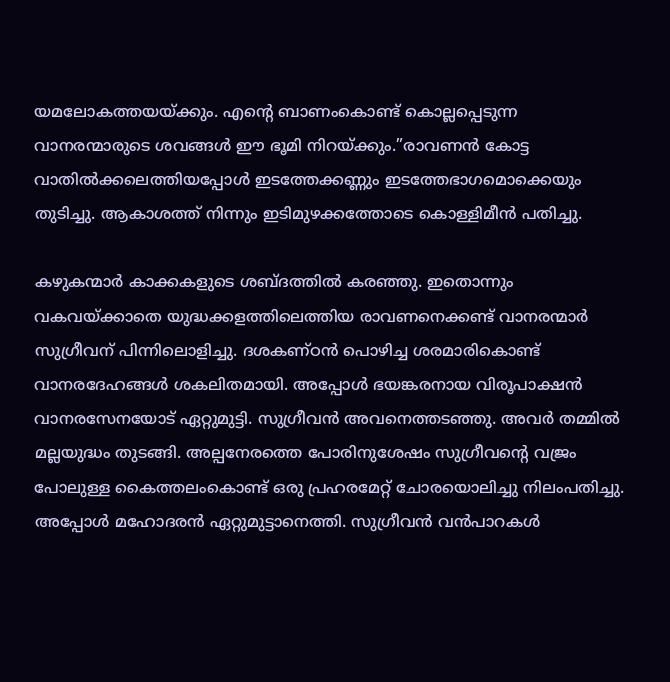യമലോകത്തയയ്‌ക്കും. എന്റെ ബാണംകൊണ്ട് കൊല്ലപ്പെടുന്ന വാനരന്മാരുടെ ശവങ്ങള്‍ ഈ ഭൂമി നിറയ്‌ക്കും.”രാവണന്‍ കോട്ട വാതില്‍ക്കലെത്തിയപ്പോള്‍ ഇടത്തേക്കണ്ണും ഇടത്തേഭാഗമൊക്കെയും തുടിച്ചു. ആകാശത്ത് നിന്നും ഇടിമുഴക്കത്തോടെ കൊള്ളിമീന്‍ പതിച്ചു.

കഴുകന്മാര്‍ കാക്കകളുടെ ശബ്ദത്തില്‍ കരഞ്ഞു. ഇതൊന്നും വകവയ്‌ക്കാതെ യുദ്ധക്കളത്തിലെത്തിയ രാവണനെക്കണ്ട് വാനരന്മാര്‍ സുഗ്രീവന് പിന്നിലൊളിച്ചു. ദശകണ്ഠന്‍ പൊഴിച്ച ശരമാരികൊണ്ട് വാനരദേഹങ്ങള്‍ ശകലിതമായി. അപ്പോള്‍ ഭയങ്കരനായ വിരൂപാക്ഷന്‍ വാനരസേനയോട് ഏറ്റുമുട്ടി. സുഗ്രീവന്‍ അവനെത്തടഞ്ഞു. അവര്‍ തമ്മില്‍ മല്ലയുദ്ധം തുടങ്ങി. അല്പനേരത്തെ പോരിനുശേഷം സുഗ്രീവന്റെ വജ്രം പോലുള്ള കൈത്തലംകൊണ്ട് ഒരു പ്രഹരമേറ്റ് ചോരയൊലിച്ചു നിലംപതിച്ചു. അപ്പോള്‍ മഹോദരന്‍ ഏറ്റുമുട്ടാനെത്തി. സുഗ്രീവന്‍ വന്‍പാറകള്‍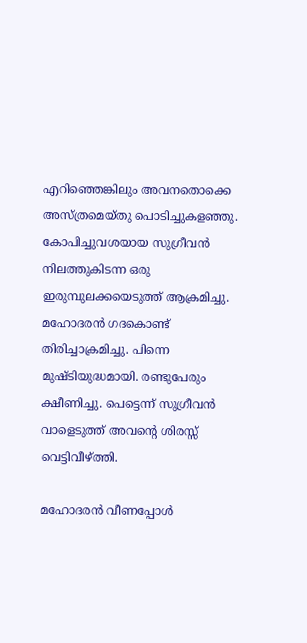എറിഞ്ഞെങ്കിലും അവനതൊക്കെ അസ്ത്രമെയ്തു പൊടിച്ചുകളഞ്ഞു. കോപിച്ചുവശയായ സുഗ്രീവന്‍ നിലത്തുകിടന്ന ഒരു ഇരുമ്പുലക്കയെടുത്ത് ആക്രമിച്ചു. മഹോദരന്‍ ഗദകൊണ്ട് തിരിച്ചാക്രമിച്ചു. പിന്നെ മുഷ്ടിയുദ്ധമായി. രണ്ടുപേരും ക്ഷീണിച്ചു. പെട്ടെന്ന് സുഗ്രീവന്‍ വാളെടുത്ത് അവന്റെ ശിരസ്സ് വെട്ടിവീഴ്‌ത്തി.

മഹോദരന്‍ വീണപ്പോള്‍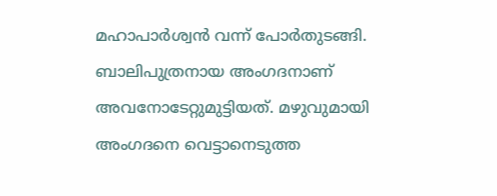മഹാപാര്‍ശ്വന്‍ വന്ന് പോര്‍തുടങ്ങി. ബാലിപുത്രനായ അംഗദനാണ് അവനോടേറ്റുമുട്ടിയത്. മഴുവുമായി അംഗദനെ വെട്ടാനെടുത്ത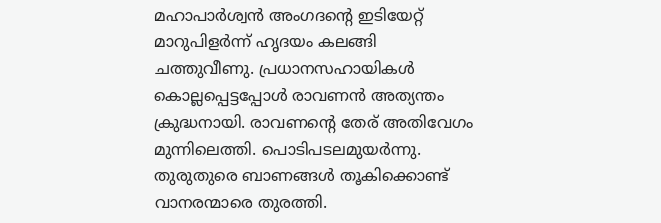മഹാപാര്‍ശ്വന്‍ അംഗദന്റെ ഇടിയേറ്റ് മാറുപിളര്‍ന്ന് ഹൃദയം കലങ്ങി ചത്തുവീണു. പ്രധാനസഹായികള്‍ കൊല്ലപ്പെട്ടപ്പോള്‍ രാവണന്‍ അത്യന്തം ക്രുദ്ധനായി. രാവണന്റെ തേര് അതിവേഗം മുന്നിലെത്തി. പൊടിപടലമുയര്‍ന്നു. തുരുതുരെ ബാണങ്ങള്‍ തൂകിക്കൊണ്ട് വാനരന്മാരെ തുരത്തി.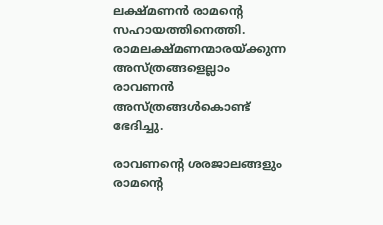ലക്ഷ്മണന്‍ രാമന്റെ സഹായത്തിനെത്തി. രാമലക്ഷ്മണന്മാരയ്‌ക്കുന്ന അസ്ത്രങ്ങളെല്ലാം രാവണന്‍ അസ്ത്രങ്ങള്‍കൊണ്ട് ഭേദിച്ചു.

രാവണന്റെ ശരജാലങ്ങളും രാമന്റെ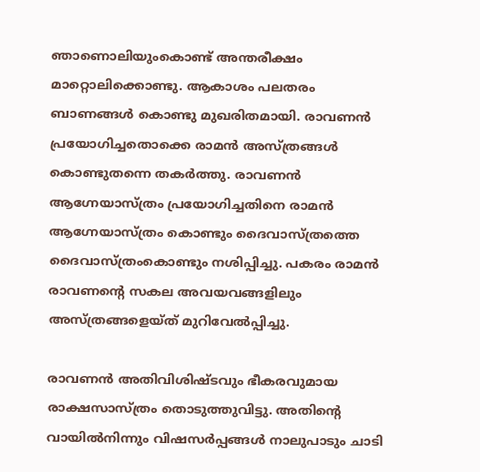ഞാണൊലിയുംകൊണ്ട് അന്തരീക്ഷം മാറ്റൊലിക്കൊണ്ടു. ആകാശം പലതരം ബാണങ്ങള്‍ കൊണ്ടു മുഖരിതമായി. രാവണന്‍ പ്രയോഗിച്ചതൊക്കെ രാമന്‍ അസ്ത്രങ്ങള്‍ കൊണ്ടുതന്നെ തകര്‍ത്തു. രാവണന്‍ ആഗ്നേയാസ്ത്രം പ്രയോഗിച്ചതിനെ രാമന്‍ ആഗ്നേയാസ്ത്രം കൊണ്ടും ദൈവാസ്ത്രത്തെ ദൈവാസ്ത്രംകൊണ്ടും നശിപ്പിച്ചു. പകരം രാമന്‍ രാവണന്റെ സകല അവയവങ്ങളിലും അസ്ത്രങ്ങളെയ്ത് മുറിവേല്‍പ്പിച്ചു.

രാവണന്‍ അതിവിശിഷ്ടവും ഭീകരവുമായ രാക്ഷസാസ്ത്രം തൊടുത്തുവിട്ടു. അതിന്റെ വായില്‍നിന്നും വിഷസര്‍പ്പങ്ങള്‍ നാലുപാടും ചാടി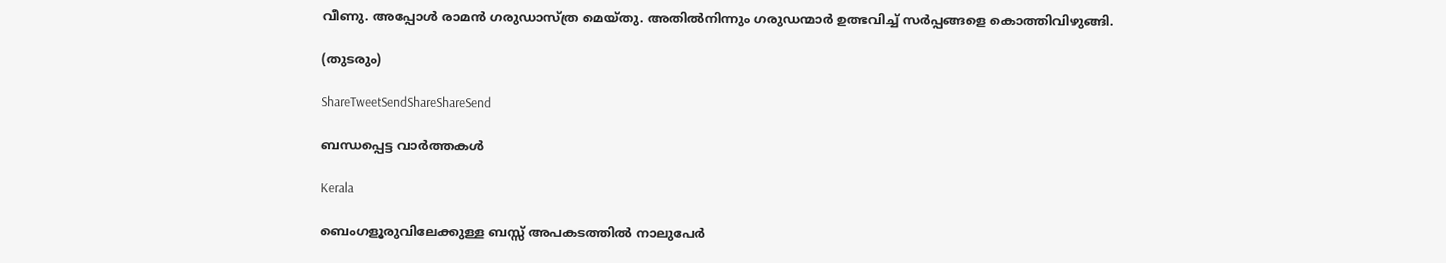വീണു. അപ്പോള്‍ രാമന്‍ ഗരുഡാസ്ത്ര മെയ്തു. അതില്‍നിന്നും ഗരുഡന്മാര്‍ ഉത്ഭവിച്ച് സര്‍പ്പങ്ങളെ കൊത്തിവിഴുങ്ങി.

(തുടരും)

ShareTweetSendShareShareSend

ബന്ധപ്പെട്ട വാര്‍ത്തകള്‍

Kerala

ബെംഗളൂരുവിലേക്കുള്ള ബസ്സ് അപകടത്തിൽ നാലുപേർ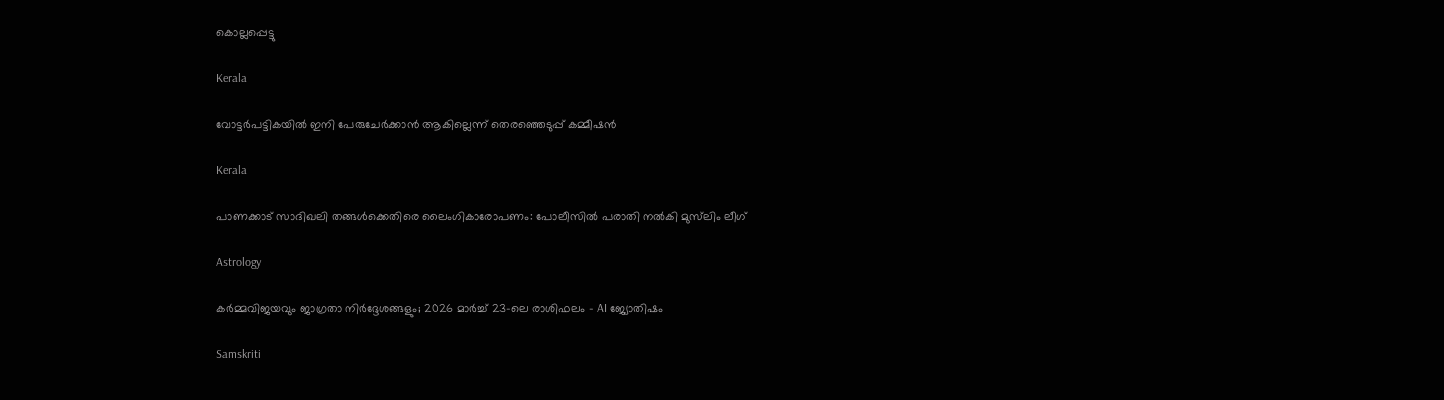കൊല്ലപ്പെട്ടു

Kerala

വോട്ടർപട്ടികയിൽ ഇനി പേരുചേർക്കാൻ ആകില്ലെന്ന് തെരഞ്ഞെടുപ്പ് കമ്മീഷൻ

Kerala

പാണക്കാട് സാദിഖലി തങ്ങൾക്കെതിരെ ലൈംഗികാരോപണം: പോലീസിൽ പരാതി നൽകി മുസ്‌ലിം ലീഗ്

Astrology

കർമ്മവിജയവും ജാഗ്രതാ നിർദ്ദേശങ്ങളും; 2026 മാർച്ച് 23-ലെ രാശിഫലം – AI ജ്യോതിഷം

Samskriti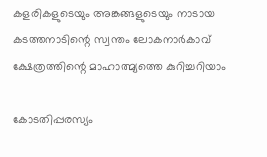കളരികളുടെയും അങ്കങ്ങളുടെയും നാടായ കടത്തനാടിന്റെ സ്വന്തം ലോകനാർകാവ് ക്ഷേത്രത്തിന്റെ മാഹാത്മ്യത്തെ കുറിച്ചറിയാം

കോടതിപ്പരസ്യം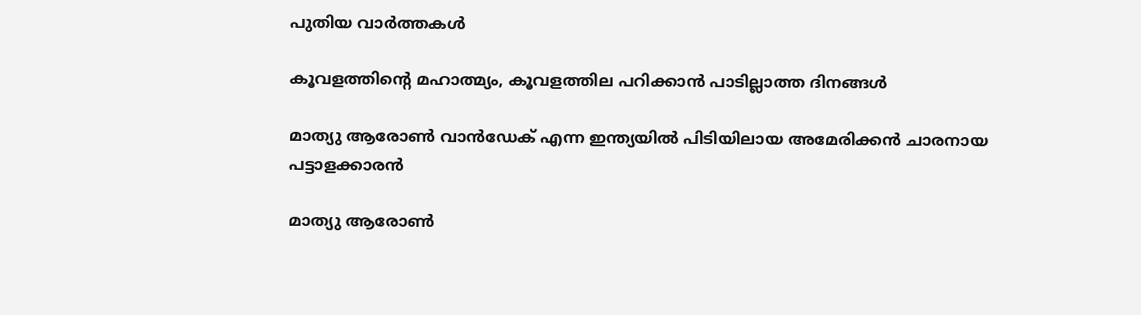പുതിയ വാര്‍ത്തകള്‍

കൂവളത്തിന്റെ മഹാത്മ്യം, കൂവളത്തില പറിക്കാൻ പാടില്ലാത്ത ദിനങ്ങൾ

മാത്യു ആരോണ്‍ വാന്‍ഡേക് എന്ന ഇന്ത്യയില്‍ പിടിയിലായ അമേരിക്കന്‍ ചാരനായ പട്ടാളക്കാരന്‍

മാത്യു ആരോണ്‍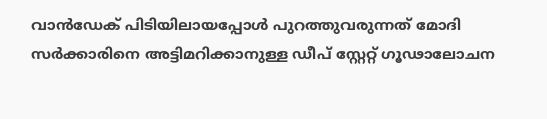വാന്‍ഡേക് പിടിയിലായപ്പോള്‍ പുറത്തുവരുന്നത് മോദി സര്‍ക്കാരിനെ അട്ടിമറിക്കാനുള്ള ഡീപ് സ്റ്റേറ്റ് ഗൂഢാലോചന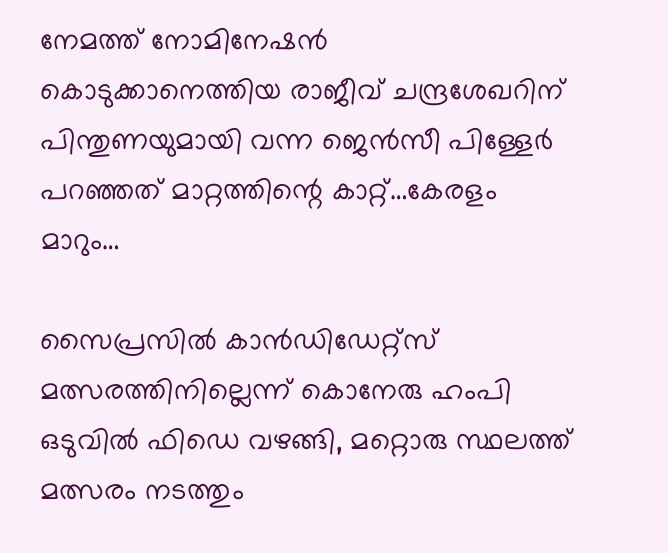നേമത്ത് നോമിനേഷന്‍ കൊടുക്കാനെത്തിയ രാജീവ് ചന്ദ്രശേഖറിന് പിന്തുണയുമായി വന്ന ജെന്‍സീ പിള്ളേര്‍ പറഞ്ഞത് മാറ്റത്തിന്റെ കാറ്റ്…കേരളം മാറും…

സൈപ്രസില്‍ കാന്‍ഡിഡേറ്റ്സ് മത്സരത്തിനില്ലെന്ന് കൊനേരു ഹംപി ഒടുവില്‍ ഫിഡെ വഴങ്ങി, മറ്റൊരു സ്ഥലത്ത് മത്സരം നടത്തും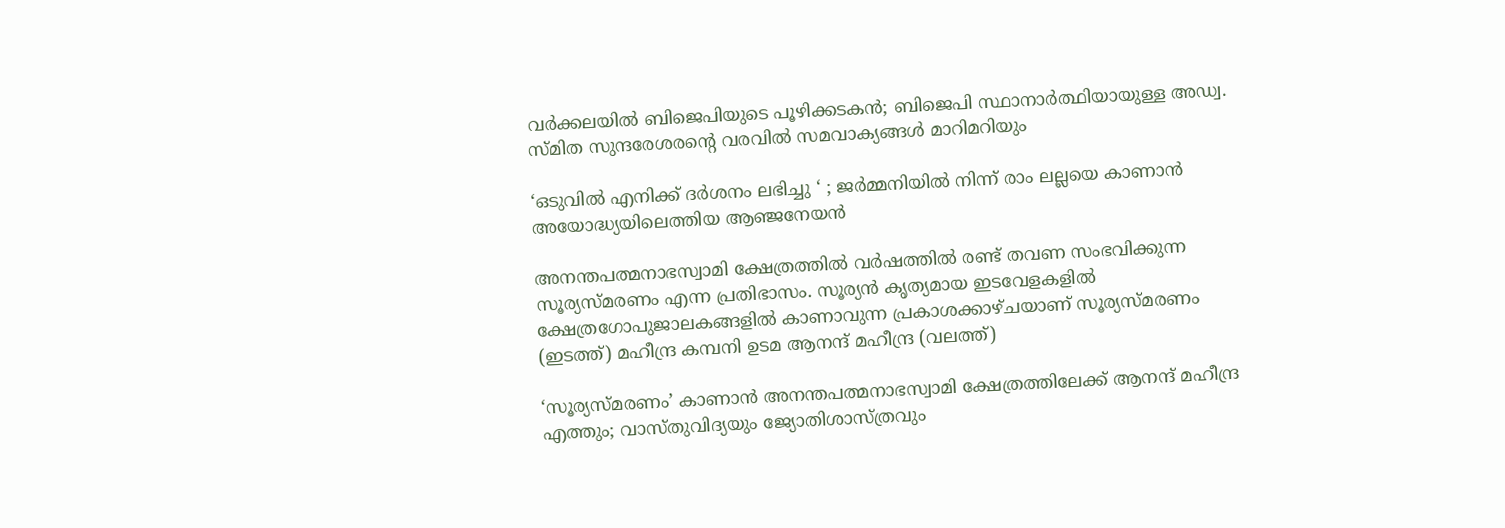വർക്കലയില്‍ ബിജെപിയുടെ പൂഴിക്കടകന്‍; ബിജെപി സ്ഥാനാർത്ഥിയായുള്ള അഡ്വ. സ്മിത സുന്ദരേശരന്റെ വരവില്‍ സമവാക്യങ്ങള്‍ മാറിമറിയും

‘ഒടുവിൽ എനിക്ക് ദർശനം ലഭിച്ചു ‘ ; ജർമ്മനിയിൽ നിന്ന് രാം ലല്ലയെ കാണാൻ അയോദ്ധ്യയിലെത്തിയ ആഞ്ജനേയൻ

അനന്തപത്മനാഭസ്വാമി ക്ഷേത്രത്തില്‍ വര്‍ഷത്തില്‍ രണ്ട് തവണ സംഭവിക്കുന്ന സൂര്യസ്മരണം എന്ന പ്രതിഭാസം. സൂര്യന്‍ കൃത്യമായ ഇടവേളകളില്‍ ക്ഷേത്രഗോപുജാലകങ്ങളില്‍ കാണാവുന്ന പ്രകാശക്കാഴ്ചയാണ് സൂര്യസ്മരണം (ഇടത്ത്) മഹീന്ദ്ര കമ്പനി ഉടമ ആനന്ദ് മഹീന്ദ്ര (വലത്ത്)

‘സൂര്യസ്മരണം’ കാണാന്‍ അനന്തപത്മനാഭസ്വാമി ക്ഷേത്രത്തിലേക്ക് ആനന്ദ് മഹീന്ദ്ര എത്തും; വാസ്തുവിദ്യയും ജ്യോതിശാസ്ത്രവും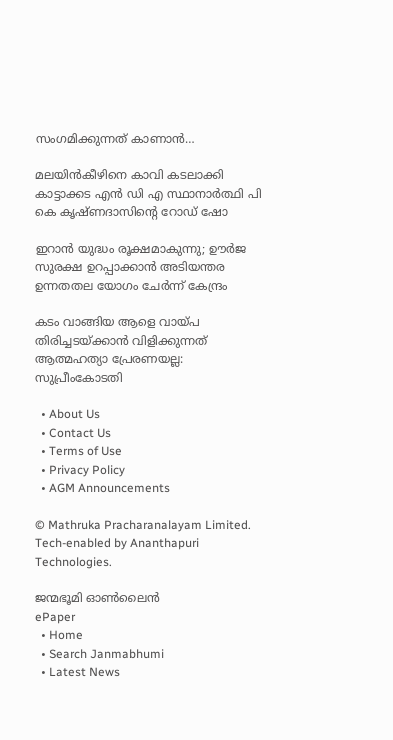സംഗമിക്കുന്നത് കാണാന്‍…

മലയിന്‍കീഴിനെ കാവി കടലാക്കി കാട്ടാക്കട എന്‍ ഡി എ സ്ഥാനാര്‍ത്ഥി പി കെ കൃഷ്ണദാസിന്റെ റോഡ് ഷോ

ഇറാന്‍ യുദ്ധം രൂക്ഷമാകുന്നു; ഊർജ സുരക്ഷ ഉറപ്പാക്കാൻ അടിയന്തര ഉന്നതതല യോഗം ചേർന്ന് കേന്ദ്രം

കടം വാങ്ങിയ ആളെ വായ്‌പ തിരിച്ചടയ്‌ക്കാൻ വിളിക്കുന്നത് ആത്മഹത്യാ പ്രേരണയല്ല: സുപ്രീംകോടതി

  • About Us
  • Contact Us
  • Terms of Use
  • Privacy Policy
  • AGM Announcements

© Mathruka Pracharanalayam Limited.
Tech-enabled by Ananthapuri Technologies.

ജന്മഭൂമി ഓണ്‍ലൈന്‍
ePaper
  • Home
  • Search Janmabhumi
  • Latest News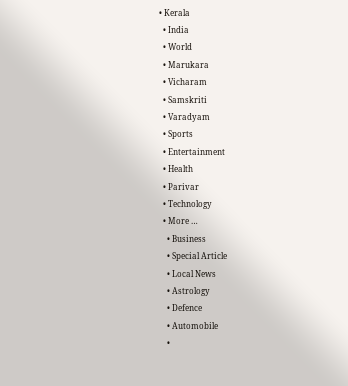• Kerala
  • India
  • World
  • Marukara
  • Vicharam
  • Samskriti
  • Varadyam
  • Sports
  • Entertainment
  • Health
  • Parivar
  • Technology
  • More …
    • Business
    • Special Article
    • Local News
    • Astrology
    • Defence
    • Automobile
    •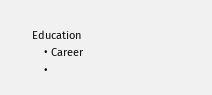Education
    • Career
    •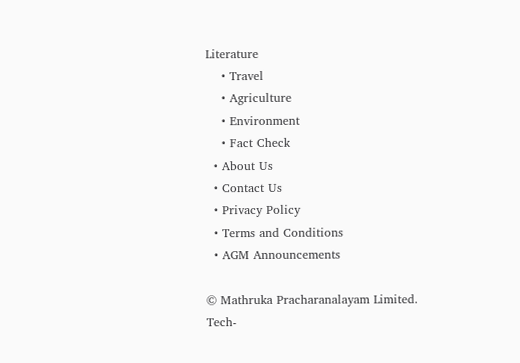Literature
    • Travel
    • Agriculture
    • Environment
    • Fact Check
  • About Us
  • Contact Us
  • Privacy Policy
  • Terms and Conditions
  • AGM Announcements

© Mathruka Pracharanalayam Limited.
Tech-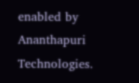enabled by Ananthapuri Technologies.